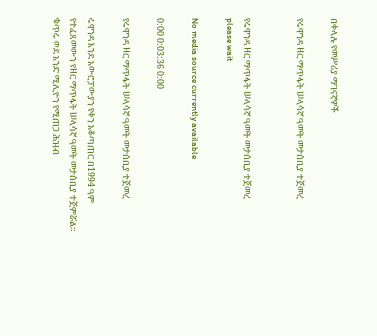በቀላሉ የመሥሪያ ማገናኛዎች

የሩዋንዳ ዘር ማጥፋት ሠላሳኛ ዓመት መታሰቢያ ተጀመረ


የሩዋንዳ ዘር ማጥፋት ሠላሳኛ ዓመት መታሰቢያ ተጀመረ
please wait

No media source currently available

0:00 0:03:36 0:00

የሩዋንዳ ዘር ማጥፋት ሠላሳኛ ዓመት መታሰቢያ ተጀመረ

ሩዋንዳ እንደ አውሮፓውያን የቀን አቆጣጠር በ1994 ዓም የተፈጸመውን የዘር ማጥፋት ሠላሳኛ ዓመት መታሰቢያ ተጀምሯል። ቁጥሩ ወደ አንድ ሚሊዮን የሚጠጋ ሕዝብ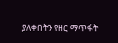ያለቀበትን የዘር ማጥፋት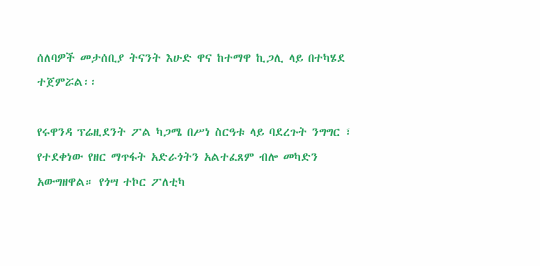ሰለባዎች መታሰቢያ ትናንት እሁድ ዋና ከተማዋ ኪጋሊ ላይ በተካሄደ ተጀምሯል፡፡

የሩዋንዳ ፕሬዚደንት ፖል ካጋሜ በሥነ ስርዓቱ ላይ ባደረጉት ንግግር ፣ የተደቀነው የዘር ማጥፋት አድራጎትን አልተፈጸም ብሎ መካድን አውግዘዋል። የጎሣ ተኮር ፖለቲካ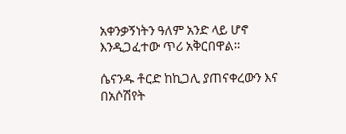አቀንቃኝነትን ዓለም አንድ ላይ ሆኖ እንዲጋፈተው ጥሪ አቅርበዋል።

ሴናንዱ ቶርድ ከኪጋሊ ያጠናቀረውን እና በአሶሽየት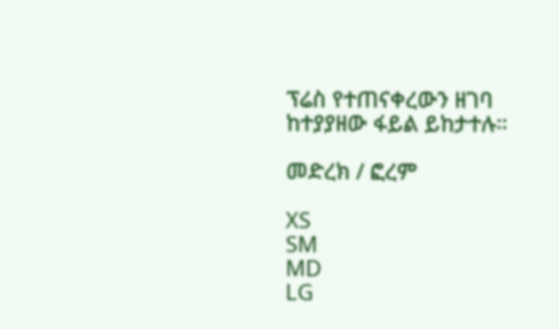ፕሬስ የተጠናቀረውን ዘገባ ከተያያዘው ፋይል ይከታተሉ።

መድረክ / ፎረም

XS
SM
MD
LG